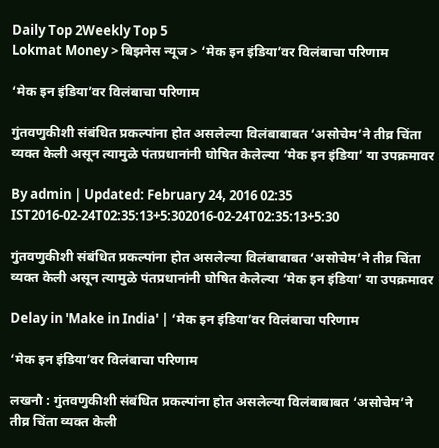Daily Top 2Weekly Top 5
Lokmat Money > बिझनेस न्यूज > ‘मेक इन इंडिया’वर विलंबाचा परिणाम

‘मेक इन इंडिया’वर विलंबाचा परिणाम

गुंतवणुकीशी संबंधित प्रकल्पांना होत असलेल्या विलंबाबाबत ‘असोचेम’ने तीव्र चिंता व्यक्त केली असून त्यामुळे पंतप्रधानांनी घोषित केलेल्या ‘मेक इन इंडिया’ या उपक्रमावर

By admin | Updated: February 24, 2016 02:35 IST2016-02-24T02:35:13+5:302016-02-24T02:35:13+5:30

गुंतवणुकीशी संबंधित प्रकल्पांना होत असलेल्या विलंबाबाबत ‘असोचेम’ने तीव्र चिंता व्यक्त केली असून त्यामुळे पंतप्रधानांनी घोषित केलेल्या ‘मेक इन इंडिया’ या उपक्रमावर

Delay in 'Make in India' | ‘मेक इन इंडिया’वर विलंबाचा परिणाम

‘मेक इन इंडिया’वर विलंबाचा परिणाम

लखनौ : गुंतवणुकीशी संबंधित प्रकल्पांना होत असलेल्या विलंबाबाबत ‘असोचेम’ने तीव्र चिंता व्यक्त केली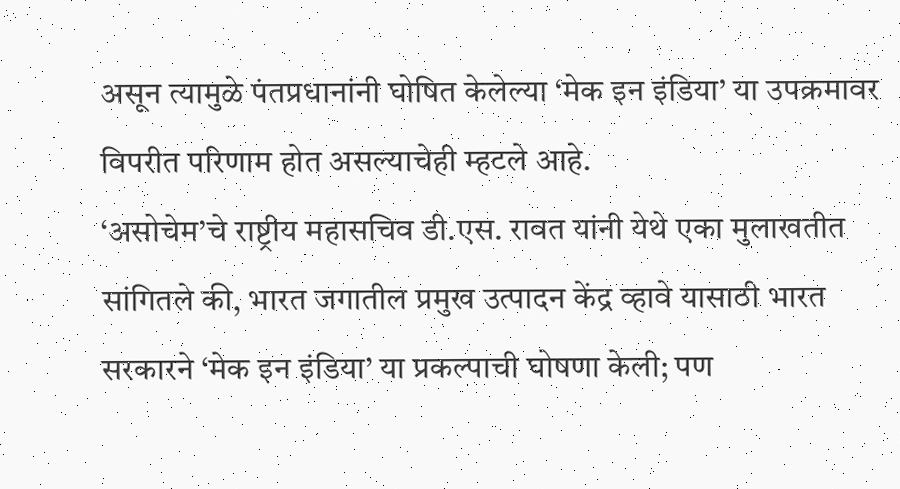असून त्यामुळे पंतप्रधानांनी घोषित केलेल्या ‘मेक इन इंडिया’ या उपक्रमावर विपरीत परिणाम होत असल्याचेही म्हटले आहे.
‘असोचेम’चे राष्ट्रीय महासचिव डी.एस. रावत यांनी येथे एका मुलाखतीत सांगितले की, भारत जगातील प्रमुख उत्पादन केंद्र व्हावे यासाठी भारत सरकारने ‘मेक इन इंडिया’ या प्रकल्पाची घोषणा केली; पण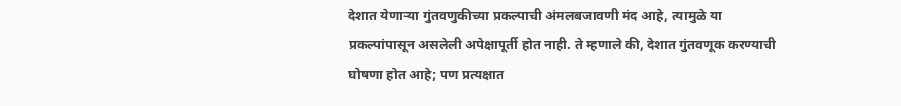देशात येणाऱ्या गुंतवणुकीच्या प्रकल्पाची अंमलबजावणी मंद आहे, त्यामुळे या प्रकल्पांपासून असलेली अपेक्षापूर्ती होत नाही. ते म्हणाले की, देशात गुंतवणूक करण्याची घोषणा होत आहे; पण प्रत्यक्षात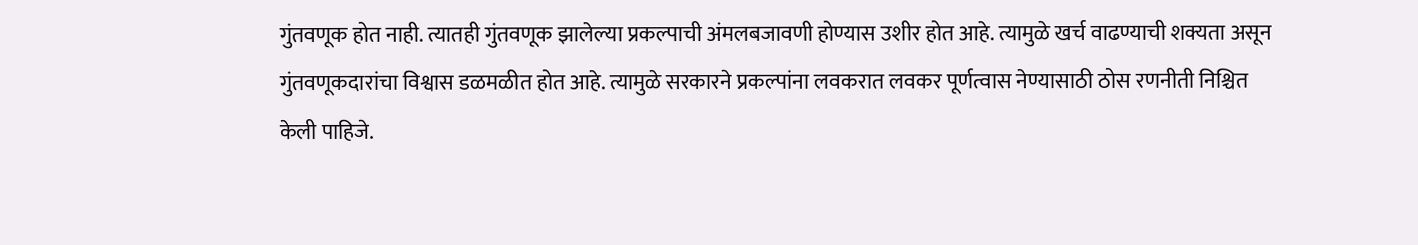गुंतवणूक होत नाही. त्यातही गुंतवणूक झालेल्या प्रकल्पाची अंमलबजावणी होण्यास उशीर होत आहे. त्यामुळे खर्च वाढण्याची शक्यता असून गुंतवणूकदारांचा विश्वास डळमळीत होत आहे. त्यामुळे सरकारने प्रकल्पांना लवकरात लवकर पूर्णत्वास नेण्यासाठी ठोस रणनीती निश्चित केली पाहिजे.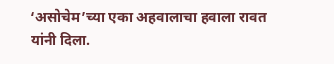‘असोचेम’च्या एका अहवालाचा हवाला रावत यांनी दिला.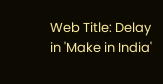Web Title: Delay in 'Make in India'